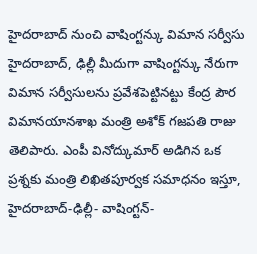హైదరాబాద్ నుంచి వాషింగ్టన్కు విమాన సర్వీసు
హైదరాబాద్, ఢిల్లీ మీదుగా వాషింగ్టన్కు నేరుగా విమాన సర్వీసులను ప్రవేశపెట్టినట్టు కేంద్ర పౌర విమానయానశాఖ మంత్రి అశోక్ గజపతి రాజు తెలిపారు. ఎంపీ వినోద్కుమార్ అడిగిన ఒక ప్రశ్నకు మంత్రి లిఖితపూర్వక సమాధనం ఇస్తూ, హైదరాబాద్-ఢిల్లీ- వాషింగ్టన్-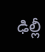ఢిల్లీ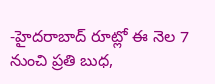-హైదరాబాద్ రూట్లో ఈ నెల 7 నుంచి ప్రతి బుధ,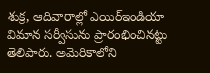శుక్ర, ఆదివారాల్లో ఎయిర్ఇండియా విమాన సర్వీసును ప్రారంభించినట్టు తెలిపారు. అమెరికాలోని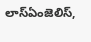లాస్ఏంజెలిస్,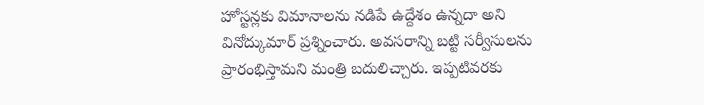హోస్టన్లకు విమానాలను నడిపే ఉద్దేశం ఉన్నదా అని వినోద్కుమార్ ప్రశ్నించారు. అవసరాన్ని బట్టి సర్వీసులను ప్రారంభిస్తామని మంత్రి బదులిచ్చారు. ఇప్పటివరకు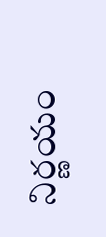నిర్ణయం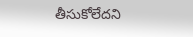తీసుకోలేదని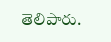తెలిపారు.